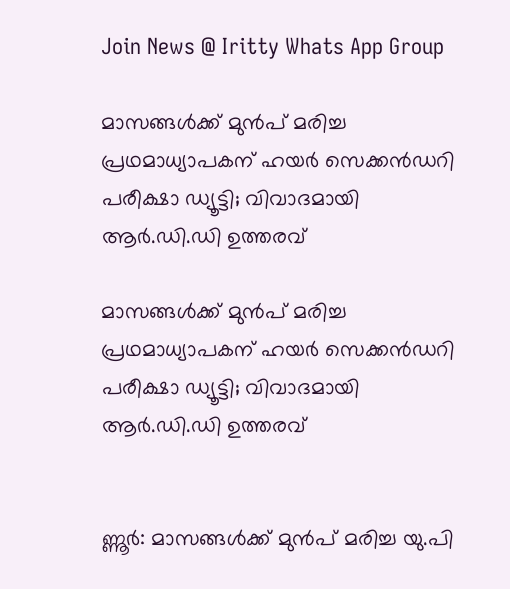Join News @ Iritty Whats App Group

മാസങ്ങള്‍ക്ക് മുന്‍പ് മരിച്ച പ്രഥമാധ്യാപകന് ഹയര്‍ സെക്കന്‍ഡറി പരീക്ഷാ ഡ്യൂട്ടി; വിവാദമായി ആര്‍.ഡി.ഡി ഉത്തരവ്

മാസങ്ങള്‍ക്ക് മുന്‍പ് മരിച്ച പ്രഥമാധ്യാപകന് ഹയര്‍ സെക്കന്‍ഡറി പരീക്ഷാ ഡ്യൂട്ടി; വിവാദമായി ആര്‍.ഡി.ഡി ഉത്തരവ്


ണ്ണൂര്‍: മാസങ്ങള്‍ക്ക് മുന്‍പ് മരിച്ച യു.പി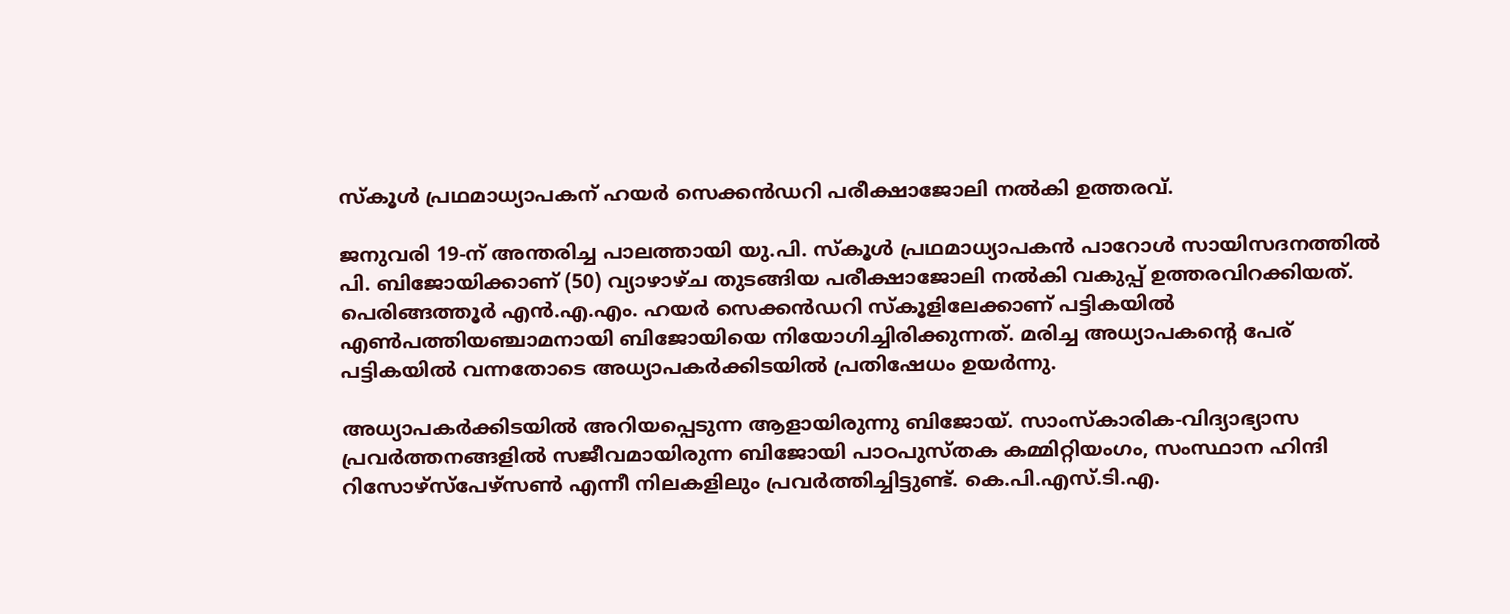സ്‌കൂള്‍ പ്രഥമാധ്യാപകന് ഹയര്‍ സെക്കന്‍ഡറി പരീക്ഷാജോലി നല്‍കി ഉത്തരവ്.

ജനുവരി 19-ന് അന്തരിച്ച പാലത്തായി യു.പി. സ്‌കൂള്‍ പ്രഥമാധ്യാപകന്‍ പാറോള്‍ സായിസദനത്തില്‍ പി. ബിജോയിക്കാണ് (50) വ്യാഴാഴ്ച തുടങ്ങിയ പരീക്ഷാജോലി നല്‍കി വകുപ്പ് ഉത്തരവിറക്കിയത്. പെരിങ്ങത്തൂര്‍ എന്‍.എ.എം. ഹയര്‍ സെക്കന്‍ഡറി സ്‌കൂളിലേക്കാണ് പട്ടികയില്‍ എണ്‍പത്തിയഞ്ചാമനായി ബിജോയിയെ നിയോഗിച്ചിരിക്കുന്നത്. മരിച്ച അധ്യാപകന്റെ പേര് പട്ടികയില്‍ വന്നതോടെ അധ്യാപകര്‍ക്കിടയില്‍ പ്രതിഷേധം ഉയര്‍ന്നു.

അധ്യാപകര്‍ക്കിടയില്‍ അറിയപ്പെടുന്ന ആളായിരുന്നു ബിജോയ്. സാംസ്‌കാരിക-വിദ്യാഭ്യാസ പ്രവര്‍ത്തനങ്ങളില്‍ സജീവമായിരുന്ന ബിജോയി പാഠപുസ്തക കമ്മിറ്റിയംഗം, സംസ്ഥാന ഹിന്ദി റിസോഴ്സ്പേഴ്സണ്‍ എന്നീ നിലകളിലും പ്രവര്‍ത്തിച്ചിട്ടുണ്ട്. കെ.പി.എസ്.ടി.എ.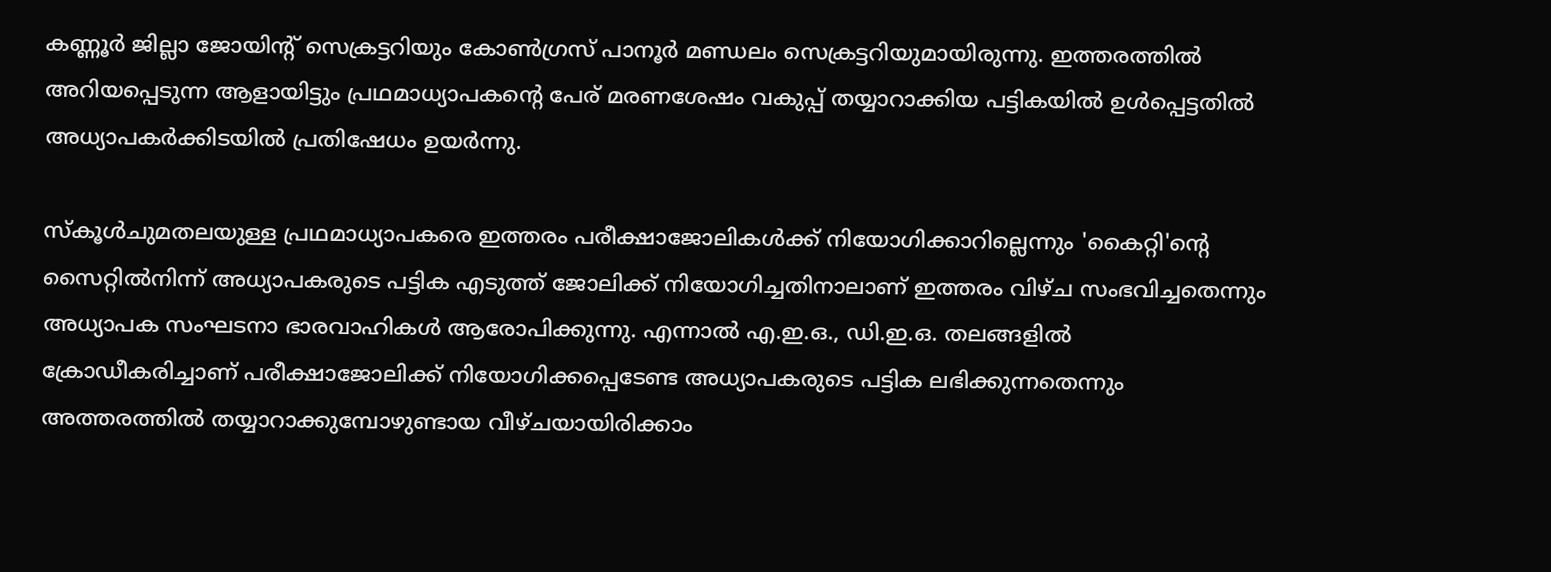കണ്ണൂര്‍ ജില്ലാ ജോയിന്റ് സെക്രട്ടറിയും കോണ്‍ഗ്രസ് പാനൂര്‍ മണ്ഡലം സെക്രട്ടറിയുമായിരുന്നു. ഇത്തരത്തില്‍ അറിയപ്പെടുന്ന ആളായിട്ടും പ്രഥമാധ്യാപകന്റെ പേര് മരണശേഷം വകുപ്പ് തയ്യാറാക്കിയ പട്ടികയില്‍ ഉള്‍പ്പെട്ടതില്‍ അധ്യാപകര്‍ക്കിടയില്‍ പ്രതിഷേധം ഉയര്‍ന്നു.

സ്‌കൂള്‍ചുമതലയുള്ള പ്രഥമാധ്യാപകരെ ഇത്തരം പരീക്ഷാജോലികള്‍ക്ക് നിയോഗിക്കാറില്ലെന്നും 'കൈറ്റി'ന്റെ സൈറ്റില്‍നിന്ന് അധ്യാപകരുടെ പട്ടിക എടുത്ത് ജോലിക്ക് നിയോഗിച്ചതിനാലാണ് ഇത്തരം വിഴ്ച സംഭവിച്ചതെന്നും അധ്യാപക സംഘടനാ ഭാരവാഹികള്‍ ആരോപിക്കുന്നു. എന്നാല്‍ എ.ഇ.ഒ., ഡി.ഇ.ഒ. തലങ്ങളില്‍ ക്രോഡീകരിച്ചാണ് പരീക്ഷാജോലിക്ക് നിയോഗിക്കപ്പെടേണ്ട അധ്യാപകരുടെ പട്ടിക ലഭിക്കുന്നതെന്നും അത്തരത്തില്‍ തയ്യാറാക്കുമ്പോഴുണ്ടായ വീഴ്ചയായിരിക്കാം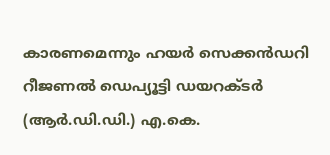കാരണമെന്നും ഹയര്‍ സെക്കന്‍ഡറി റീജണല്‍ ഡെപ്യൂട്ടി ഡയറക്ടര്‍ (ആര്‍.ഡി.ഡി.) എ.കെ.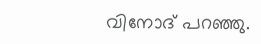വിനോദ് പറഞ്ഞു.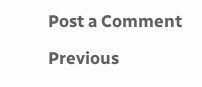Post a Comment

Previous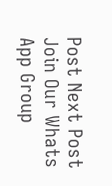Post Next Post
Join Our Whats App Group